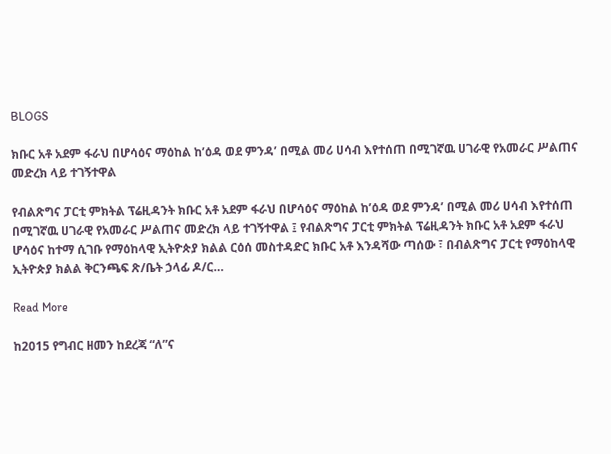BLOGS

ክቡር አቶ አደም ፋራህ በሆሳዕና ማዕከል ከ’ዕዳ ወደ ምንዳ’ በሚል መሪ ሀሳብ እየተሰጠ በሚገኛዉ ሀገራዊ የአመራር ሥልጠና መድረክ ላይ ተገኝተዋል

የብልጽግና ፓርቲ ምክትል ፕሬዚዳንት ክቡር አቶ አደም ፋራህ በሆሳዕና ማዕከል ከ’ዕዳ ወደ ምንዳ’ በሚል መሪ ሀሳብ እየተሰጠ በሚገኛዉ ሀገራዊ የአመራር ሥልጠና መድረክ ላይ ተገኝተዋል ፤ የብልጽግና ፓርቲ ምክትል ፕሬዚዳንት ክቡር አቶ አደም ፋራህ ሆሳዕና ከተማ ሲገቡ የማዕከላዊ ኢትዮጵያ ክልል ርዕሰ መስተዳድር ክቡር አቶ እንዳሻው ጣሰው ፣ በብልጽግና ፓርቲ የማዕከላዊ ኢትዮጵያ ክልል ቅርንጫፍ ጽ/ቤት ኃላፊ ዶ/ር…

Read More

ከ2015 የግብር ዘመን ከደረጃ “ለ”ና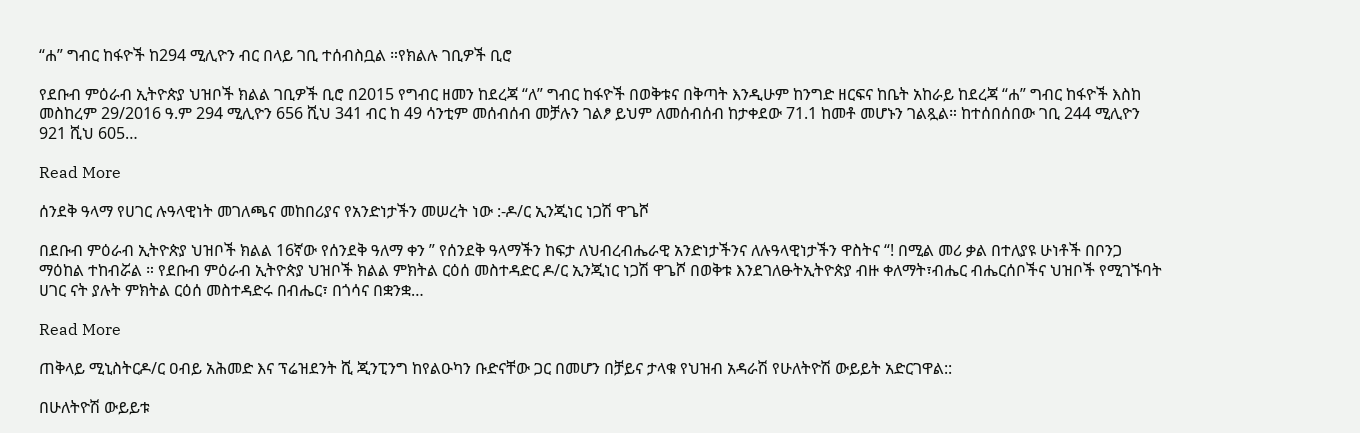“ሐ” ግብር ከፋዮች ከ294 ሚሊዮን ብር በላይ ገቢ ተሰብስቧል ።የክልሉ ገቢዎች ቢሮ

የደቡብ ምዕራብ ኢትዮጵያ ህዝቦች ክልል ገቢዎች ቢሮ በ2015 የግብር ዘመን ከደረጃ “ለ” ግብር ከፋዮች በወቅቱና በቅጣት እንዲሁም ከንግድ ዘርፍና ከቤት አከራይ ከደረጃ “ሐ” ግብር ከፋዮች እስከ መስከረም 29/2016 ዓ.ም 294 ሚሊዮን 656 ሺህ 341 ብር ከ 49 ሳንቲም መሰብሰብ መቻሉን ገልፆ ይህም ለመሰብሰብ ከታቀደው 71.1 ከመቶ መሆኑን ገልጿል። ከተሰበሰበው ገቢ 244 ሚሊዮን 921 ሺህ 605…

Read More

ሰንደቅ ዓላማ የሀገር ሉዓላዊነት መገለጫና መከበሪያና የአንድነታችን መሠረት ነው :-ዶ/ር ኢንጂነር ነጋሽ ዋጌሾ

በደቡብ ምዕራብ ኢትዮጵያ ህዝቦች ክልል 16ኛው የሰንደቅ ዓለማ ቀን ” የሰንደቅ ዓላማችን ከፍታ ለህብረብሔራዊ አንድነታችንና ለሉዓላዊነታችን ዋስትና “! በሚል መሪ ቃል በተለያዩ ሁነቶች በቦንጋ ማዕከል ተከብሯል ። የደቡብ ምዕራብ ኢትዮጵያ ህዝቦች ክልል ምክትል ርዕሰ መስተዳድር ዶ/ር ኢንጂነር ነጋሽ ዋጌሾ በወቅቱ እንደገለፁትኢትዮጵያ ብዙ ቀለማት፣ብሔር ብሔርሰቦችና ህዝቦች የሚገኙባት ሀገር ናት ያሉት ምክትል ርዕሰ መስተዳድሩ በብሔር፣ በጎሳና በቋንቋ…

Read More

ጠቅላይ ሚኒስትርዶ/ር ዐብይ አሕመድ እና ፕሬዝደንት ሺ ጂንፒንግ ከየልዑካን ቡድናቸው ጋር በመሆን በቻይና ታላቁ የህዝብ አዳራሽ የሁለትዮሽ ውይይት አድርገዋል::

በሁለትዮሽ ውይይቱ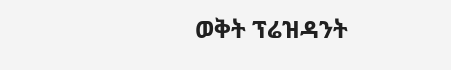ወቅት ፕሬዝዳንት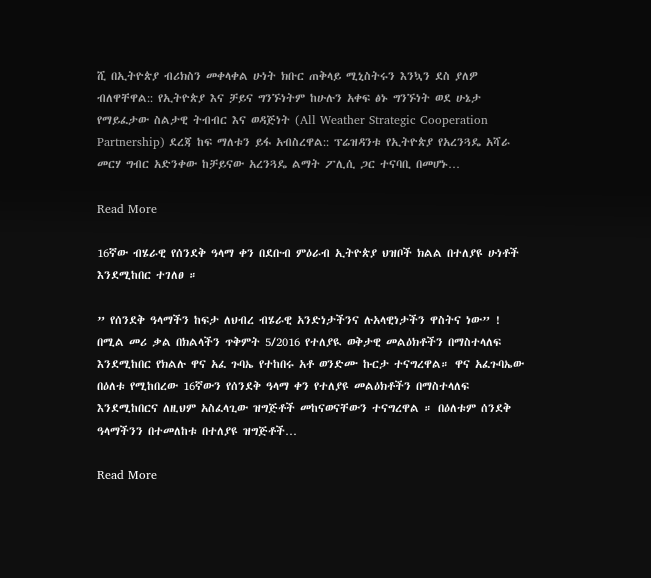ሺ በኢትዮጵያ ብሪክስን መቀላቀል ሁነት ክቡር ጠቅላይ ሚኒስትሩን እንኳን ደስ ያለዎ ብለዋቸዋል:: የኢትዮጵያ እና ቻይና ግንኙነትም ከሁሉን አቀፍ ፅኑ ግንኙነት ወደ ሁኔታ የማይፈታው ስልታዊ ትብብር እና ወዳጅነት (All Weather Strategic Cooperation Partnership) ደረጃ ከፍ ማለቱን ይፋ አብስረዋል:: ፕሬዝዳንቱ የኢትዮጵያ የአረንጓዴ አሻራ መርሃ ግብር አድንቀው ከቻይናው አረንጓዴ ልማት ፖሊሲ ጋር ተናባቢ በመሆኑ…

Read More

16ኛው ብሄራዊ የሰንደቅ ዓላማ ቀን በደቡብ ምዕራብ ኢትዮጵያ ህዝቦች ክልል በተለያዩ ሁነቶች እንደሚከበር ተገለፀ ።

” የሰንደቅ ዓላማችን ከፍታ ለህብረ ብሄራዊ አንድነታችንና ሉአላዊነታችን ዋስትና ነው” ! በሚል መሪ ቃል በክልላችን ጥቅምት 5/2016 የተለያዪ ወቅታዊ መልዕክቶችን በማስተላለፍ እንደሚከበር የክልሉ ዋና አፈ ጉባኤ የተከበሩ አቶ ወንድሙ ኩርታ ተናግረዋል። ዋና አፈጉባኤው በዕለቱ የሚከበረው 16ኛውን የሰንደቅ ዓላማ ቀን የተለያዩ መልዕክቶችን በማስተላለፍ እንደሚከበርና ለዚህም አስፈላጊው ዝግጅቶች መከናወናቸውን ተናግረዋል ። በዕለቱም ሰንደቅ ዓላማችንን በተመለከቱ በተለያዩ ዝግጅቶች…

Read More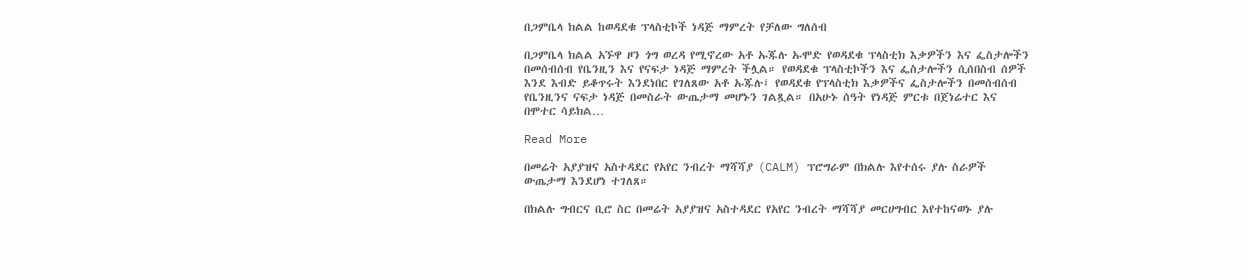በጋምቤላ ክልል ከወዳደቁ ፕላስቲኮች ነዳጅ ማምረት የቻለው ግለሰብ

በጋምቤላ ክልል አኙዋ ዞን ጎግ ወረዳ የሚኖረው አቶ ኡጁሉ ኡሞድ የወዳደቁ ፕላስቲክ እቃዎችን እና ፌስታሎችን በመሰብሰብ የቤንዚን እና የናፍታ ነዳጅ ማምረት ችሏል። የወዳደቁ ፕላስቲኮችን እና ፌስታሎችን ሲሰበስብ ሰዎች እንደ እብድ ይቆጥሩት እንደነበር የገለጸው አቶ ኡጁሉ፤ የወዳደቁ የፕላስቲክ እቃዎችና ፌስታሎችን በመሰብሰብ የቤንዚንና ናፍታ ነዳጅ በመስራት ውጤታማ መሆኑን ገልጿል። በአሁኑ ሰዓት የነዳጅ ምርቱ በጀነሬተር እና በሞተር ሳይክል…

Read More

በመሬት አያያዝና አስተዳደር የአየር ንብረት ማሻሻያ (CALM) ፕሮግራም በክልሉ እየተሰሩ ያሉ ስራዎች ውጤታማ እንደሆነ ተገለጸ።

በክልሉ ግብርና ቢሮ ስር በመሬት አያያዝና አስተዳደር የአየር ንብረት ማሻሻያ መርሀግብር እየተከናወኑ ያሉ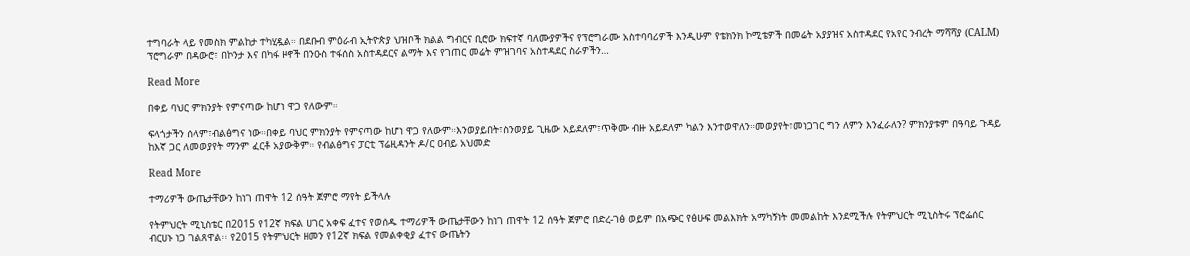ተግባራት ላይ የመስክ ምልከታ ተካሂዷል። በደቡብ ምዕራብ ኢትዮጵያ ህዝቦች ክልል ግብርና ቢሮው ክፍተኛ ባለሙያዎችና የፕሮግራሙ አስተባባሪዎች እንዲሁም የቴክንክ ኮሚቴዎች በመሬት አያያዝና አስተዳደር የአየር ንብረት ማሻሻያ (CALM) ፕሮግራም በዳውሮ፣ በኮንታ እና በካፋ ዞኖች በንዑስ ተፋሰስ አስተዳደርና ልማት እና የገጠር መሬት ምዝገባና አስተዳደር ስራዎችን…

Read More

በቀይ ባህር ምክንያት የምናጣው ከሆነ ዋጋ የለውም።

ፍላጎታችን ሰላም፣ብልፅግና ነው።በቀይ ባህር ምክንያት የምናጣው ከሆነ ዋጋ የለውም።እንወያይበት፣ስንወያይ ጊዜው አይደለም፣ጥቅሙ ብዙ አይደለም ካልን እንተወዋለን።መወያየት፣መነጋገር ግን ለምን እንፈራለን? ምክንያቱም በዓባይ ጉዳይ ከእኛ ጋር ለመወያየት ማንም ፈርቶ አያውቅም። የብልፅግና ፓርቲ ፕሬዚዳንት ዶ/ር ዐብይ አህመድ

Read More

ተማሪዎች ውጤታቸውን ከነገ ጠዋት 12 ሰዓት ጀምሮ ማየት ይችላሉ

የትምህርት ሚኒስቴር በ2015 የ12ኛ ክፍል ሀገር አቀፍ ፈተና የወሰዱ ተማሪዎች ውጤታቸውን ከነገ ጠዋት 12 ሰዓት ጀምሮ በድረ-ገፅ ወይም በአጭር የፅሁፍ መልእክት አማካኝነት መመልከት እንደሚችሉ የትምህርት ሚኒስትሩ ፕሮፌሰር ብርሀኑ ነጋ ገልጸዋል፡፡ የ2015 የትምህርት ዘመን የ12ኛ ክፍል የመልቀቂያ ፈተና ውጤትን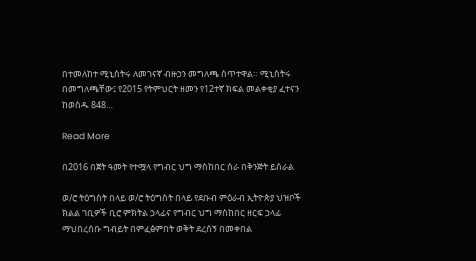በተመለከተ ሚኒስትሩ ለመገናኛ ብዙኃን መግለጫ ሰጥተዋል። ሚኒስትሩ በመግለጫቸው፤ የ2015 የትምህርት ዘመን የ12ተኛ ክፍል መልቀቂያ ፈተናን ከወሰዱ 848…

Read More

በ2016 በጀት ዓመት የተሟላ የግብር ህግ ማስከበር ስራ በቅንጅት ይሰራል

ወ/ሮ ትዕግስት በላይ ወ/ሮ ትዕግስት በላይ የደቡብ ምዕራብ ኢትዮጵያ ህዝቦች ክልል ገቢዎች ቢሮ ምክትል ኃላፊና የግብር ህግ ማስከበር ዘርፍ ኃላፊ ማህበረሰቡ ግብይት በምፈፅምበት ወቅት ደረሰኝ በመቀበል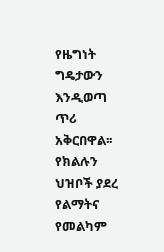የዜግነት ግዴታውን እንዲወጣ ጥሪ አቅርበዋል፡፡ የክልሉን ህዝቦች ያደረ የልማትና የመልካም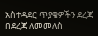አስተዳደር ጥያቄዎችን ደረጃ በደረጃ ለመመለስ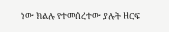ነው ክልሉ የተመሰረተው ያሉት ዘርፍ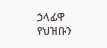ኃላፊዋ የህዝቡን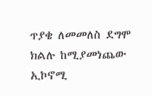ጥያቄ ለመመለስ ደግሞ ክልሉ ከሚያመነጨው ኢኮኖሚ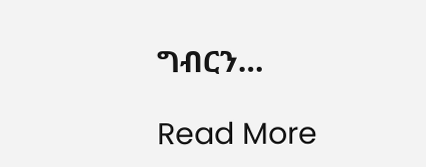ግብርን…

Read More